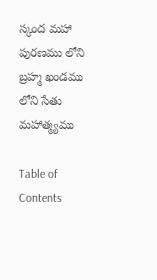స్కంద మహా పురణము లోని బ్రహ్మ ఖండము లోని సేతు మహాత్మ్యము

Table of Contents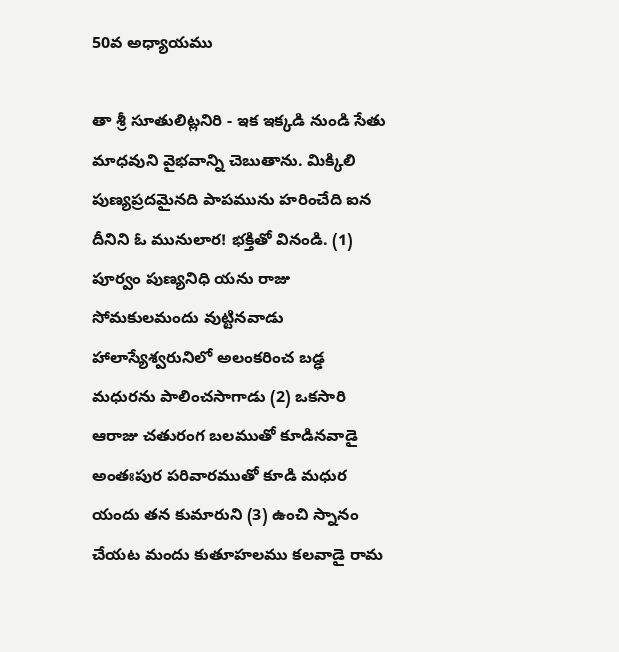50వ అధ్యాయము

తా శ్రీ సూతులిట్లనిరి - ఇక ఇక్కడి నుండి సేతు మాధవుని వైభవాన్ని చెబుతాను. మిక్కిలి పుణ్యప్రదమైనది పాపమును హరించేది ఐన దీనిని ఓ మునులార! భక్తితో వినండి. (1) పూర్వం పుణ్యనిధి యను రాజు సోమకులమందు వుట్టినవాడు హాలాస్యేశ్వరునిలో అలంకరించ బడ్ఢ మధురను పాలించసాగాడు (2) ఒకసారి ఆరాజు చతురంగ బలముతో కూడినవాడై అంతఃపుర పరివారముతో కూడి మధుర యందు తన కుమారుని (3) ఉంచి స్నానం చేయట మందు కుతూహలము కలవాడై రామ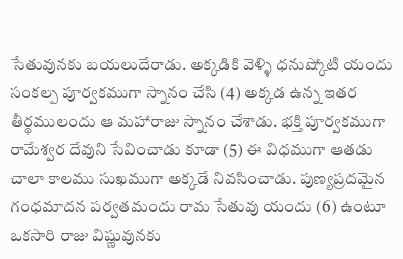సేతువునకు బయలుదేరాడు. అక్కడికి వెళ్ళి ధనుష్కోటి యందు సంకల్ప పూర్వకముగా స్నానం చేసి (4) అక్కడ ఉన్న ఇతర తీర్థములందు ఆ మహారాజు స్నానం చేశాడు. భక్తి పూర్వకముగా రామేశ్వర దేవుని సేవించాడు కూడా (5) ఈ విధముగా ఆతడు చాలా కాలము సుఖముగా అక్కడే నివసించాడు. పుణ్యప్రదమైన గంధమాదన పర్వతమందు రామ సేతువు యందు (6) ఉంటూ ఒకసారి రాజు విష్ణువునకు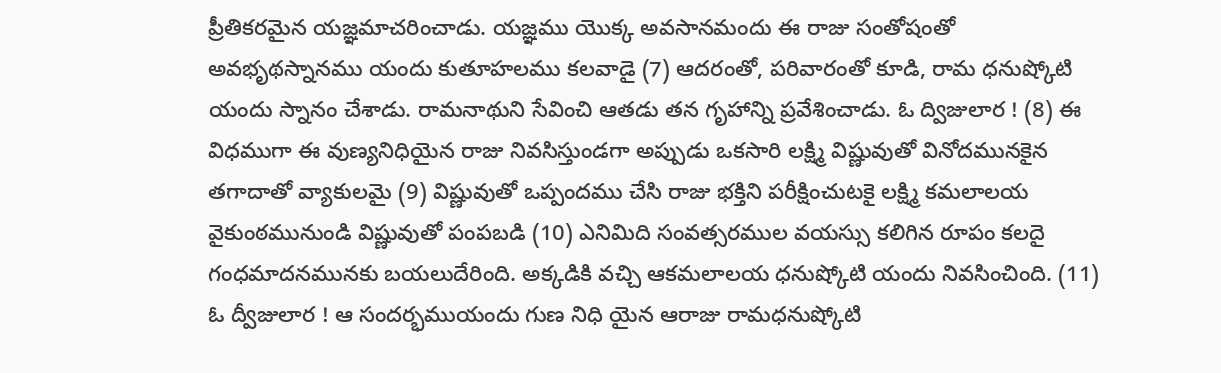ప్రీతికరమైన యజ్ఞమాచరించాడు. యజ్ఞము యొక్క అవసానమందు ఈ రాజు సంతోషంతో అవభృథస్నానము యందు కుతూహలము కలవాడై (7) ఆదరంతో, పరివారంతో కూడి, రామ ధనుష్కోటి యందు స్నానం చేశాడు. రామనాథుని సేవించి ఆతడు తన గృహాన్ని ప్రవేశించాడు. ఓ ద్విజులార ! (8) ఈ విధముగా ఈ వుణ్యనిధియైన రాజు నివసిస్తుండగా అప్పుడు ఒకసారి లక్ష్మి విష్ణువుతో వినోదమునకైన తగాదాతో వ్యాకులమై (9) విష్ణువుతో ఒప్పందము చేసి రాజు భక్తిని పరీక్షించుటకై లక్ష్మి కమలాలయ వైకుంఠమునుండి విష్ణువుతో పంపబడి (10) ఎనిమిది సంవత్సరముల వయస్సు కలిగిన రూపం కలదై గంధమాదనమునకు బయలుదేరింది. అక్కడికి వచ్చి ఆకమలాలయ ధనుష్కోటి యందు నివసించింది. (11) ఓ ద్వీజులార ! ఆ సందర్భముయందు గుణ నిధి యైన ఆరాజు రామధనుష్కోటి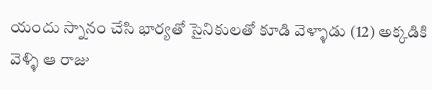యందు స్నానం చేసి భార్యతో సైనికులతో కూడి వెళ్ళాడు (12) అక్కడికి వెళ్ళి ఆ రాజు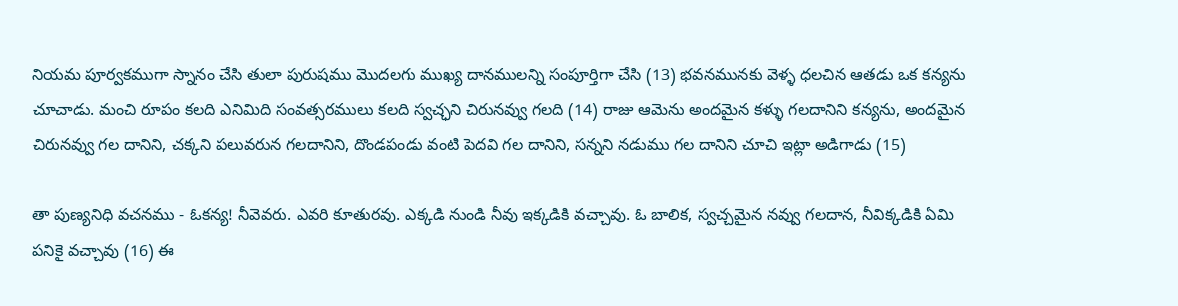నియమ పూర్వకముగా స్నానం చేసి తులా పురుషము మొదలగు ముఖ్య దానములన్ని సంపూర్తిగా చేసి (13) భవనమునకు వెళ్ళ ధలచిన ఆతడు ఒక కన్యను చూచాడు. మంచి రూపం కలది ఎనిమిది సంవత్సరములు కలది స్వచ్ఛని చిరునవ్వు గలది (14) రాజు ఆమెను అందమైన కళ్ళు గలదానిని కన్యను, అందమైన చిరునవ్వు గల దానిని, చక్కని పలువరున గలదానిని, దొండపండు వంటి పెదవి గల దానిని, సన్నని నడుము గల దానిని చూచి ఇట్లా అడిగాడు (15)

తా పుణ్యనిధి వచనము - ఓకన్య! నీవెవరు. ఎవరి కూతురవు. ఎక్కడి నుండి నీవు ఇక్కడికి వచ్చావు. ఓ బాలిక, స్వచ్చమైన నవ్వు గలదాన, నీవిక్కడికి ఏమి పనికై వచ్చావు (16) ఈ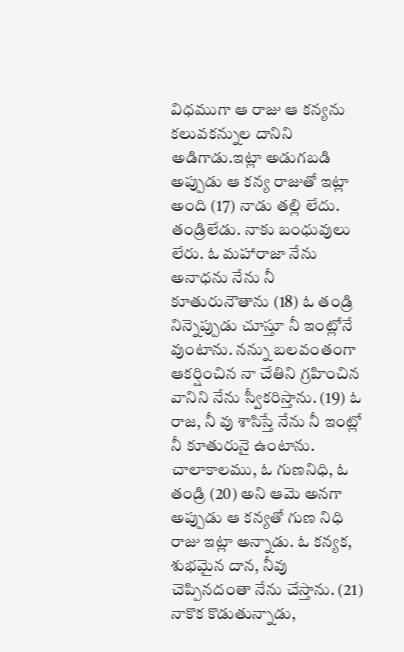విధముగా ఆ రాజు ఆ కన్యను కలువకన్నుల దానిని అడిగాడు.ఇట్లా అడుగబడి అప్పుడు ఆ కన్య రాజుతో ఇట్లా అంది (17) నాడు తల్లి లేదు. తండ్రిలేడు. నాకు బంధువులు లేరు. ఓ మహారాజా నేను అనాధను నేను నీ కూతురునౌతాను (18) ఓ తండ్రి నిన్నెప్పుడు చూస్తూ నీ ఇంట్లోనే వుంటాను. నన్ను బలవంతంగా ఆకర్షించిన నా చేతిని గ్రహించిన వానిని నేను స్వీకరిస్తాను. (19) ఓ రాజ, నీ వు శాసిస్తే నేను నీ ఇంట్లో నీ కూతురునై ఉంటాను. చాలాకాలము, ఓ గుణనిధి, ఓ తండ్రి (20) అని ఆమె అనగా అప్పుడు ఆ కన్యతో గుణ నిధి రాజు ఇట్లా అన్నాడు. ఓ కన్యక, శుభమైన దాన, నీవు చెప్పినదంతా నేను చేస్తాను. (21) నాకొక కొడుతున్నాడు,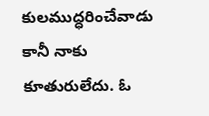కులముద్ధరించేవాడు కానీ నాకు కూతురులేదు. ఓ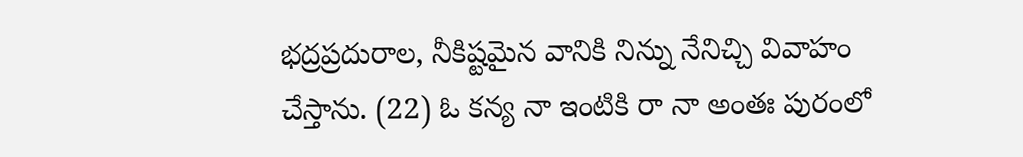భద్రప్రదురాల, నీకిష్టమైన వానికి నిన్ను నేనిచ్చి వివాహం చేస్తాను. (22) ఓ కన్య నా ఇంటికి రా నా అంతః పురంలో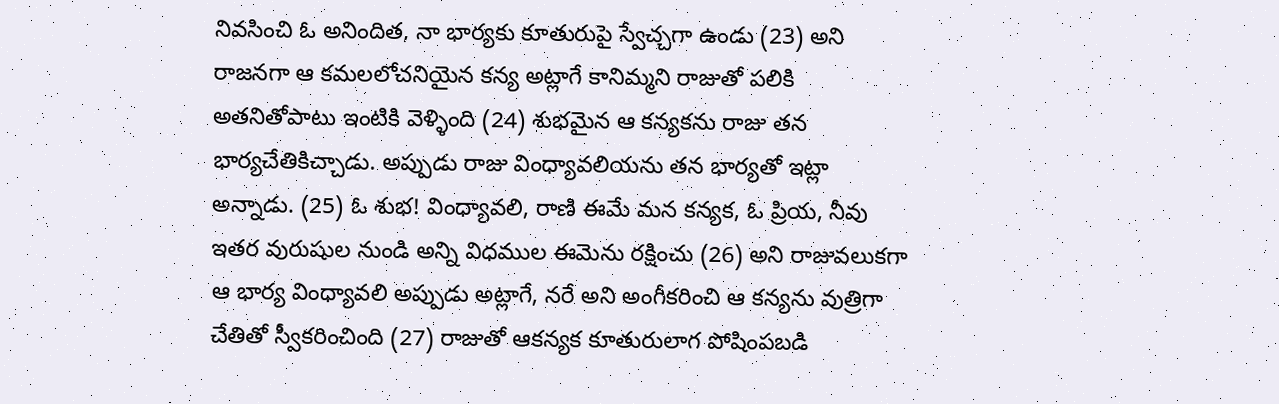నివసించి ఓ అనిందిత, నా భార్యకు కూతురుపై స్వేచ్చగా ఉండు (23) అని రాజనగా ఆ కమలలోచనియైన కన్య అట్లాగే కానిమ్మని రాజుతో పలికి అతనితోపాటు ఇంటికి వెళ్ళింది (24) శుభమైన ఆ కన్యకను రాజు తన భార్యచేతికిచ్చాడు. అప్పుడు రాజు వింధ్యావలియను తన భార్యతో ఇట్లా అన్నాడు. (25) ఓ శుభ! వింధ్యావలి, రాణి ఈమే మన కన్యక, ఓ ప్రియ, నీవు ఇతర వురుషుల నుండి అన్ని విధముల ఈమెను రక్షించు (26) అని రాజువలుకగా ఆ భార్య వింధ్యావలి అప్పుడు అట్లాగే, నరే అని అంగీకరించి ఆ కన్యను వుత్రిగా చేతితో స్వీకరించింది (27) రాజుతో ఆకన్యక కూతురులాగ పోషింపబడి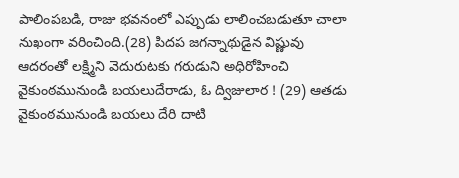పాలింపబడి, రాజు భవనంలో ఎప్పుడు లాలించబడుతూ చాలా నుఖంగా వరించింది.(28) పిదప జగన్నాథుడైన విష్ణువు ఆదరంతో లక్ష్మిని వెదురుటకు గరుడుని అధిరోహించి వైకుంఠమునుండి బయలుదేరాడు, ఓ ద్విజులార ! (29) ఆతడు వైకుంఠమునుండి బయలు దేరి దాటి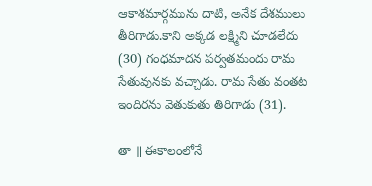ఆకాశమార్గమును దాటి, అనేక దేశములు తీరిగాడు.కాని అక్కడ లక్ష్మిని చూడలేదు (30) గంధమాదన పర్వతమందు రామ సేతువునకు వచ్చాడు. రామ సేతు వంతట ఇందిరను వెతుకుతు తిరిగాడు (31).

తా ॥ ఈకాలంలోనే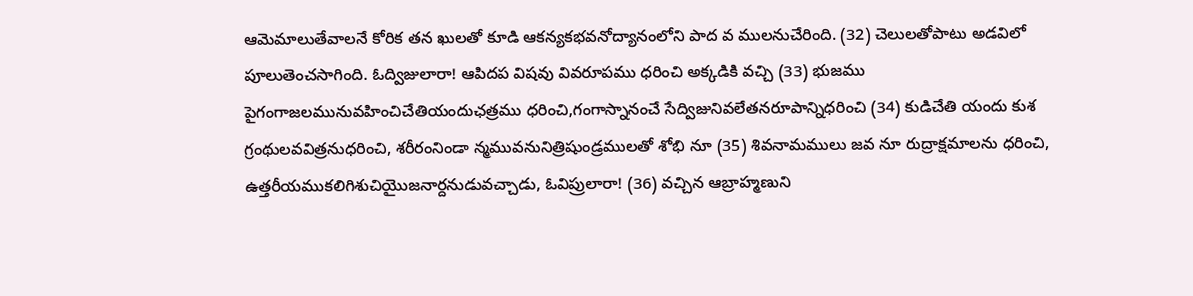ఆమెమాలుతేవాలనే కోరిక తన ఖులతో కూడి ఆకన్యకభవనోద్యానంలోని పాద వ ములనుచేరింది. (32) చెలులతోపాటు అడవిలో పూలుతెంచసాగింది. ఓద్విజులారా! ఆపిదప విషవు వివరూపము ధరించి అక్కడికి వచ్చి (33) భుజము పైగంగాజలమునువహించిచేతియందుఛత్రము ధరించి,గంగాస్నానంచే సేద్విజునివలేతనరూపాన్నిధరించి (34) కుడిచేతి యందు కుశ గ్రంథులవవిత్రనుధరించి, శరీరంనిండా న్మమువనునిత్రిషుండ్రములతో శోభి నూ (35) శివనామములు జవ నూ రుద్రాక్షమాలను ధరించి, ఉత్తరీయముకలిగిశుచియైుజనార్దనుడువచ్చాడు, ఓవిప్రులారా! (36) వచ్చిన ఆబ్రాహ్మణుని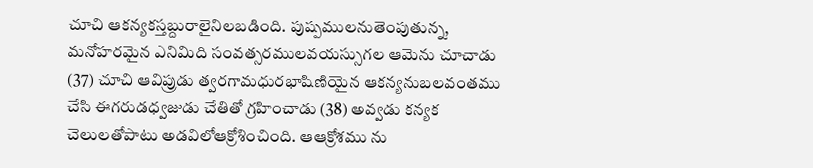చూచి ఆకన్యకస్తబ్దురాలైనిలబడింది. పుష్పములనుతెంపుతున్న, మనోహరమైన ఎనిమిది సంవత్సరములవయస్సుగల ఆమెను చూచాడు (37) చూచి ఆవిప్రుడు త్వరగామధురభాషిణియైన ఆకన్యనుబలవంతము చేసి ఈగరుడధ్వజుడు చేతితో గ్రహించాడు (38) అవ్వడు కన్యక చెలులతోపాటు అడవిలోఆక్రోశించింది. ఆఆక్రోశము ను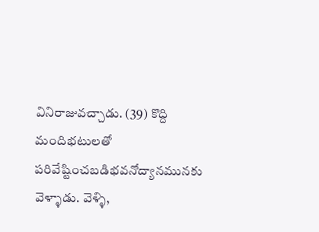వినిరాజువచ్చాడు. (39) కొద్ది మందిభటులతో పరివేష్టించబడిభవనోద్యానమునకు వెళ్ళాడు. వెళ్ళి,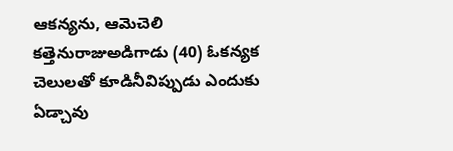ఆకన్యను, ఆమెచెలి కత్తెనురాజుఅడిగాడు (40) ఓకన్యక చెలులతో కూడినీవిప్పుడు ఎందుకు ఏడ్చావు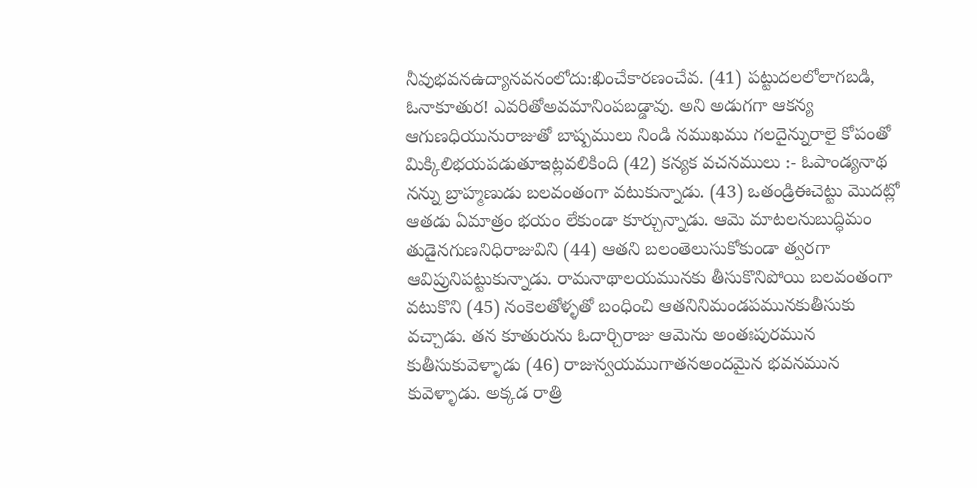నీవుభవనఉద్యానవనంలోదు:ఖించేకారణంచేవ. (41) పట్టుదలలోలాగబడి, ఓనాకూతుర! ఎవరితోఅవమానింపబడ్డావు. అని అడుగగా ఆకన్య ఆగుణధియునురాజుతో బాష్పములు నిండి నముఖము గలదైన్నురాలై కోపంతో మిక్కిలిభయపడుతూఇట్లవలికింది (42) కన్యక వచనములు :- ఓపాండ్యనాథ నన్ను బ్రాహ్మణుడు బలవంతంగా వటుకున్నాడు. (43) ఒతండ్రిఈచెట్టు మొదట్లో ఆతడు ఏమాత్రం భయం లేకుండా కూర్చున్నాడు. ఆమె మాటలనుబుద్ధిమం తుడైనగుణనిధిరాజువిని (44) ఆతని బలంతెలుసుకోకుండా త్వరగా ఆవిప్రునిపట్టుకున్నాడు. రామనాథాలయమునకు తీసుకొనిపోయి బలవంతంగా వటుకొని (45) నంకెలతోళ్ళతో బంధించి ఆతనినిమండపమునకుతీసుకు వచ్చాడు. తన కూతురును ఓదార్చిరాజు ఆమెను అంతఃపురమున కుతీసుకువెళ్ళాడు (46) రాజున్వయముగాతనఅందమైన భవనమున కువెళ్ళాడు. అక్కడ రాత్రి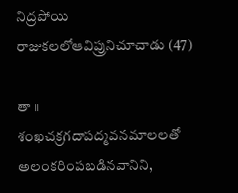నిద్రపోయి రాజుకలలోఆవిప్రునిచూచాడు (47)

తా ॥ శంఖచక్రగదాపద్మవనమాలలతో అలంకరింపబడినవానిని,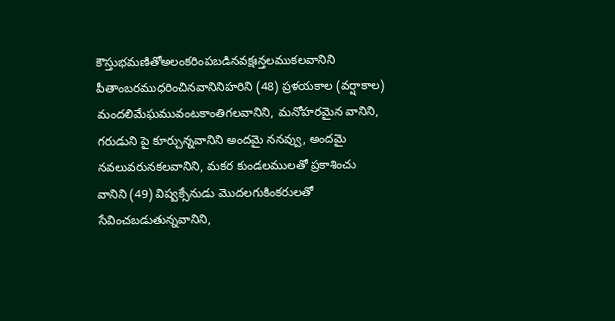కౌస్తుభమణితోఅలంకరింపబడినవక్షఃన్తలముకలవానిని పీతాంబరముధరించినవానినిహరిని (48) ప్రళయకాల (వర్షాకాల) మందలిమేఘమువంటకాంతిగలవానిని, మనోహరమైన వానిని, గరుడుని పై కూర్చున్నవానిని అందమై ననవ్వు, అందమై నవలువరునకలవానిని, మకర కుండలములతో ప్రకాశించు వానిని (49) విష్వక్సేనుడు మొదలగుకింకరులతో సేవించబడుతున్నవానిని,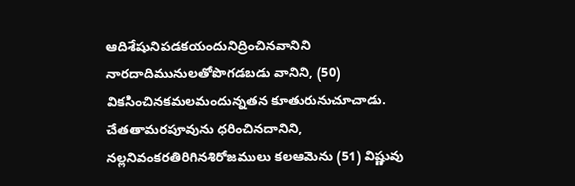ఆదిశేషునిపడకయందునిద్రించినవానిని నారదాదిమునులతోపొగడబడు వానిని, (50) వికసించినకమలమందున్నతన కూతురునుచూచాడు. చేతతామరపూవును ధరించినదానిని, నల్లనివంకరతిరిగినశిరోజములు కలఆమెను (51) విష్ణువు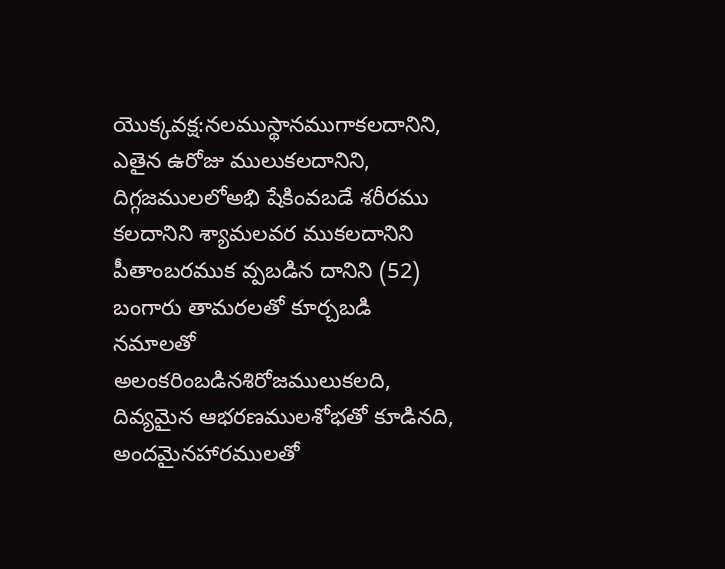యొక్కవక్ష:నలముస్థానముగాకలదానిని, ఎతైన ఉరోజు ములుకలదానిని, దిగ్గజములలోఅభి షేకింవబడే శరీరము కలదానిని శ్యామలవర ముకలదానిని పీతాంబరముక వ్పబడిన దానిని (52) బంగారు తామరలతో కూర్చబడి నమాలతో అలంకరింబడినశిరోజములుకలది, దివ్యమైన ఆభరణములశోభతో కూడినది, అందమైనహారములతో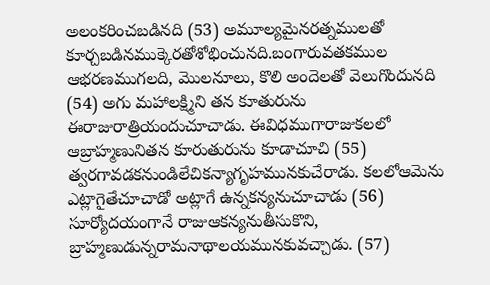అలంకరించబడినది (53) అమూల్యమైనరత్నములతో కూర్చబడినముక్కెరతోశోభించునది.బంగారువతకముల ఆభరణముగలది, మొలనూలు, కొలి అందెలతో వెలుగొందునది (54) అగు మహాలక్ష్మిని తన కూతురును ఈరాజురాత్రియందుచూచాడు. ఈవిధముగారాజుకలలో ఆబ్రాహ్మణునితన కూరుతురును కూడాచూచి (55) త్వరగావడకనుండిలేచికన్యాగృహమునకుచేరాడు. కలలోఆమెను ఎట్లాగైతేచూచాడో అట్లాగే ఉన్నకన్యనుచూచాడు (56) సూర్యోదయంగానే రాజుఆకన్యనుతీసుకొని, బ్రాహ్మణుడున్నరామనాథాలయమునకువచ్చాడు. (57)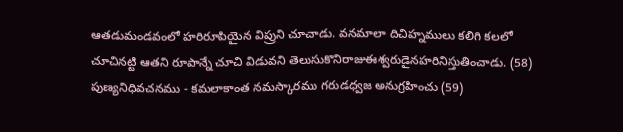ఆతడుమండవంలో హరిరూపియైన విప్రుని చూచాడు. వనమాలా దిచిహ్నములు కలిగి కలలో చూచినట్టి ఆతని రూపాన్నే చూచి విడువని తెలుసుకొనిరాజుఈశ్వరుడైనహరినిస్తుతించాడు. (58) పుణ్యనిధివచనము - కమలాకాంత నమస్కారము గరుడధ్వజ అనుగ్రహించు (59)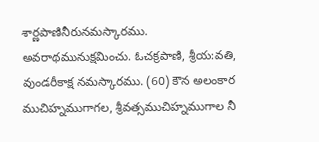శార్ణపాణినీరునమస్కారము. అవరాథమునుక్షమించు. ఓచక్రపాణి, శ్రీయ:వతి, వుండరీకాక్ష నమస్కారము. (60) కౌన అలంకార ముచిహ్నముగాగల, శ్రీవత్సముచిహ్నముగాల నీ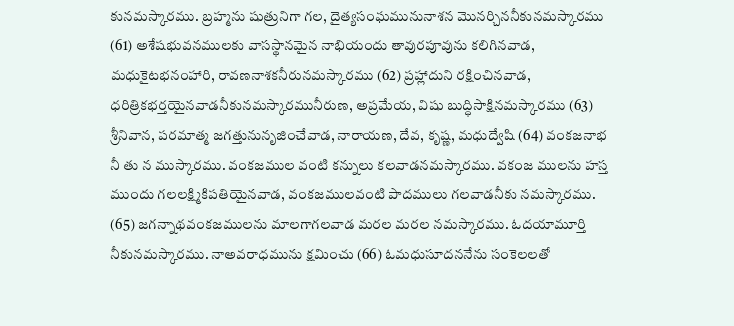కునమస్కారము. బ్రహ్మను షుత్రునిగా గల, దైత్యసంఘమునునాశన మొనర్చిననీకునమస్కారము (61) అశేషభువనములకు వాసస్థానమైన నాభియందు తావురపూవును కలిగినవాడ, మధుకైటభనంహారి, రావణనాశకనీరునమస్కారము (62) ప్రహ్లాదుని రక్షించినవాడ, ధరిత్రికభర్తయైనవాడనీకునమస్కారమునీరుణ, అప్రమేయ, విషు బుద్ధిసాక్షినమస్కారము (63) శ్రీనివాన, పరమాత్మ జగత్తునునృజించేవాడ, నారాయణ, దేవ, కృష్ణ, మధుద్వేషి (64) వంకజనాభ నీ తు న ముస్కారము. వంకజముల వంటి కన్నులు కలవాడనమస్కారము. వకంజ ములను హస్త ముందు గలలక్ష్మికిపతియైనవాడ, వంకజములవంటి పాదములు గలవాడనీకు నమస్కారము. (65) జగన్నాథవంకజములను మాలగాగలవాడ మరల మరల నమస్కారము. ఓదయామూర్తి నీకునమస్కారము. నాఅవరాధమును క్షమించు (66) ఓమధుసూదననేను సంకెలలతో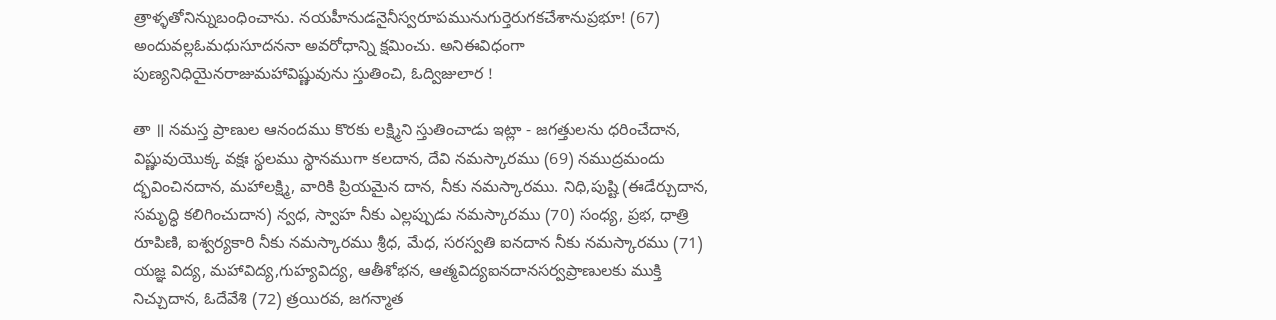త్రాళ్ళతోనిన్నుబంధించాను. నయహీనుడనైనీస్వరూపమునుగుర్తెరుగకచేశానుప్రభూ! (67) అందువల్లఓమధుసూదననా అవరోధాన్ని క్షమించు. అనిఈవిధంగా పుణ్యనిధియైనరాజుమహావిష్ణువును స్తుతించి, ఓద్విజులార !

తా ॥ నమస్త ప్రాణుల ఆనందము కొరకు లక్ష్మిని స్తుతించాడు ఇట్లా - జగత్తులను ధరించేదాన, విష్ణువుయొక్క వక్షః స్థలము స్థానముగా కలదాన, దేవి నమస్కారము (69) నముద్రమందు ద్భవించినదాన, మహాలక్ష్మి, వారికి ప్రియమైన దాన, నీకు నమస్కారము. నిధి,పుష్టి (ఈడేర్చుదాన, సమృద్ధి కలిగించుదాన) న్వధ, స్వాహ నీకు ఎల్లప్పుడు నమస్కారము (70) సంధ్య, ప్రభ, ధాత్రి రూపిణి, ఐశ్వర్యకారి నీకు నమస్కారము శ్రీధ, మేధ, సరస్వతి ఐనదాన నీకు నమస్కారము (71) యజ్ఞ విద్య, మహావిద్య,గుహ్యవిద్య, ఆతీశోభన, ఆత్మవిద్యఐనదానసర్వప్రాణులకు ముక్తి నిచ్చుదాన, ఓదేవేశి (72) త్రయిరవ, జగన్మాత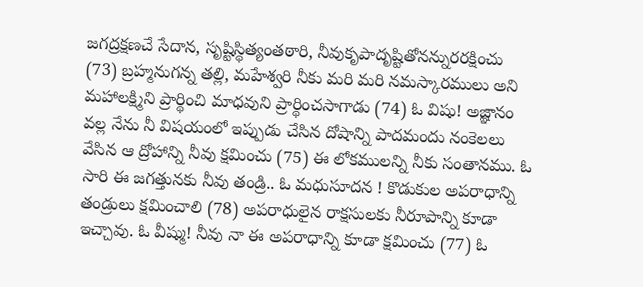జగద్రక్షణచే సేదాన, సృష్టిస్థిత్యంతఠారి, నీవుకృపాదృష్టితోనన్నురరక్షించు (73) బ్రహ్మనుగన్న తల్లి, మహేశ్వరి నీకు మరి మరి నమస్కారములు అని మహాలక్ష్మిని ప్రార్థించి మాధవుని ప్రార్థించసాగాడు (74) ఓ విషు! అజ్ఞానం వల్ల నేను నీ విషయంలో ఇప్పుడు చేసిన దోషాన్ని పాదమందు నంకెలలు వేసిన ఆ ద్రోహాన్ని నీవు క్షమించు (75) ఈ లోకములన్ని నీకు సంతానము. ఓ సారి ఈ జగత్తునకు నీవు తండ్రి.. ఓ మధుసూదన ! కొడుకుల అపరాధాన్ని తండ్రులు క్షమించాలి (78) అపరాధులైన రాక్షసులకు నీరూపాన్ని కూడా ఇచ్చావు. ఓ వీష్ము! నీవు నా ఈ అపరాధాన్ని కూడా క్షమించు (77) ఓ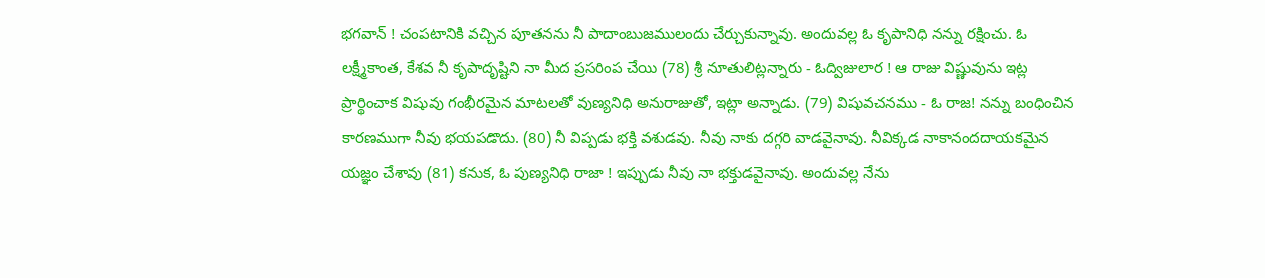భగవాన్ ! చంపటానికి వచ్చిన పూతనను నీ పాదాంబుజములందు చేర్చుకున్నావు. అందువల్ల ఓ కృపానిధి నన్ను రక్షించు. ఓ లక్ష్మీకాంత, కేశవ నీ కృపాదృష్టిని నా మీద ప్రసరింప చేయి (78) శ్రీ నూతులిట్లన్నారు - ఓద్విజులార ! ఆ రాజు విష్ణువును ఇట్ల ప్రార్థించాక విషువు గంభీరమైన మాటలతో వుణ్యనిధి అనురాజుతో, ఇట్లా అన్నాడు. (79) విషువచనము - ఓ రాజ! నన్ను బంధించిన కారణముగా నీవు భయపడొదు. (80) నీ విప్పడు భక్తి వశుడవు. నీవు నాకు దగ్గరి వాడవైనావు. నీవిక్కడ నాకానందదాయకమైన యజ్ఞం చేశావు (81) కనుక, ఓ పుణ్యనిధి రాజా ! ఇప్పుడు నీవు నా భక్తుడవైనావు. అందువల్ల నేను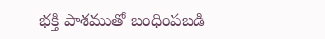భక్తి పాశముతో బంధింపబడి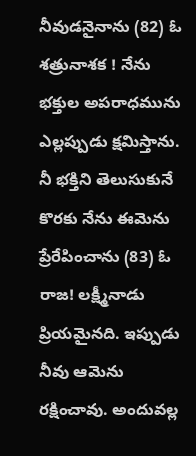నీవుడనైనాను (82) ఓ శత్రునాశక ! నేను భక్తుల అపరాధమును ఎల్లప్పుడు క్షమిస్తాను. నీ భక్తిని తెలుసుకునే కొరకు నేను ఈమెను ప్రేరేపించాను (83) ఓ రాజ! లక్ష్మీనాడు ప్రియమైనది. ఇప్పుడు నీవు ఆమెను రక్షించావు. అందువల్ల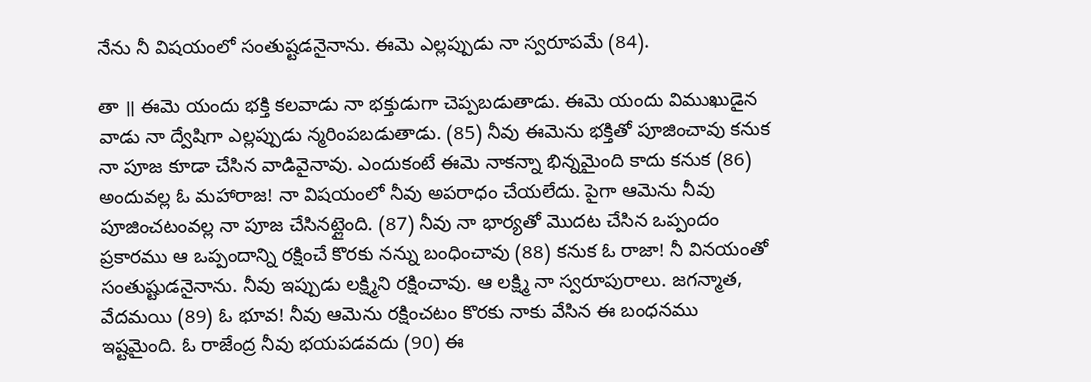నేను నీ విషయంలో సంతుష్టడనైనాను. ఈమె ఎల్లప్పుడు నా స్వరూపమే (84).

తా ॥ ఈమె యందు భక్తి కలవాడు నా భక్తుడుగా చెప్పబడుతాడు. ఈమె యందు విముఖుడైన వాడు నా ద్వేషిగా ఎల్లప్పుడు న్మరింపబడుతాడు. (85) నీవు ఈమెను భక్తితో పూజించావు కనుక నా పూజ కూడా చేసిన వాడివైనావు. ఎందుకంటే ఈమె నాకన్నా భిన్నమైంది కాదు కనుక (86) అందువల్ల ఓ మహారాజ! నా విషయంలో నీవు అపరాధం చేయలేదు. పైగా ఆమెను నీవు పూజించటంవల్ల నా పూజ చేసినట్లైంది. (87) నీవు నా భార్యతో మొదట చేసిన ఒప్పందం ప్రకారము ఆ ఒప్పందాన్ని రక్షించే కొరకు నన్ను బంధించావు (88) కనుక ఓ రాజా! నీ వినయంతో సంతుష్టుడనైనాను. నీవు ఇప్పుడు లక్ష్మిని రక్షించావు. ఆ లక్ష్మి నా స్వరూపురాలు. జగన్మాత, వేదమయి (89) ఓ భూవ! నీవు ఆమెను రక్షించటం కొరకు నాకు వేసిన ఈ బంధనము ఇష్టమైంది. ఓ రాజేంద్ర నీవు భయపడవదు (90) ఈ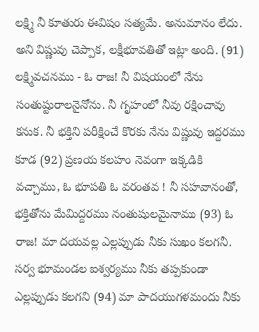లక్ష్మి నీ కూతురు ఈవిషం సత్యమే. అనుమానం లేదు. అని విష్ణువు చెప్పాక, లక్షీభూవతితో ఇట్లా అంది. (91) లక్ష్మివచనము - ఓ రాజ! నీ విషయంలో నేను సంతుష్టురాలనైనోను. నీ గృహంలో నీవు రక్షించావు కనుక. నీ భక్తిని పరీక్షించే కొరకు నేను విష్ణువు ఇద్దరము కూడ (92) ప్రణయ కలహం నెవంగా ఇక్కడికి వచ్చాము, ఓ భూపతి ఓ వరంతవ ! నీ సహవానంతో, భక్తితోను మేమిద్దరము నంతుషులమైనాము (93) ఓ రాజ! మా దయవల్ల ఎల్లప్పుడు నీకు సుఖం కలగనీ. సర్వ భూమండల ఐశ్వర్యము నీకు తప్పకుండా ఎల్లప్పుడు కలగని (94) మా పాదయుగళమందు నీకు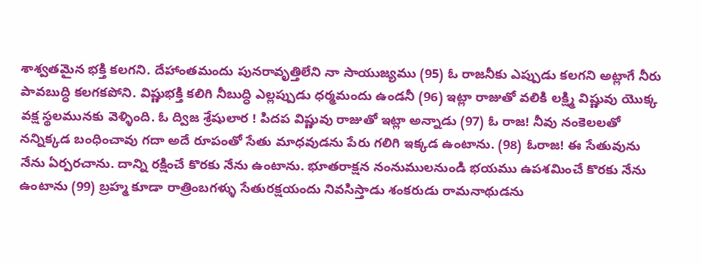శాశ్వతమైన భక్తి కలగని. దేహాంతమందు పునరావృత్తిలేని నా సాయుజ్యము (95) ఓ రాజనీకు ఎప్పుడు కలగని అట్లాగే నీరు పావబుద్ధి కలగకపోని. విష్ణుభక్తి కలిగి నీబుద్ధి ఎల్లప్పుడు ధర్మమందు ఉండనీ (96) ఇట్లా రాజుతో వలికి లక్ష్మి విష్ణువు యొక్క వక్ష స్థలమునకు వెళ్ళింది. ఓ ద్విజ శ్రేషులార ! పిదప విష్ణువు రాజుతో ఇట్లా అన్నాడు (97) ఓ రాజ! నీవు నంకెలలతో నన్నిక్కడ బంధించావు గదా అదే రూపంతో సేతు మాధవుడను పేరు గలిగి ఇక్కడ ఉంటాను. (98) ఓరాజ! ఈ సేతువును నేను ఏర్పరచాను. దాన్ని రక్షించే కొరకు నేను ఉంటాను. భూతరాక్షన నంనుములనుండి భయము ఉపశమించే కొరకు నేను ఉంటాను (99) బ్రహ్మ కూడా రాత్రింబగళ్ళు సేతురక్షయందు నివసిస్తాడు శంకరుడు రామనాథుడను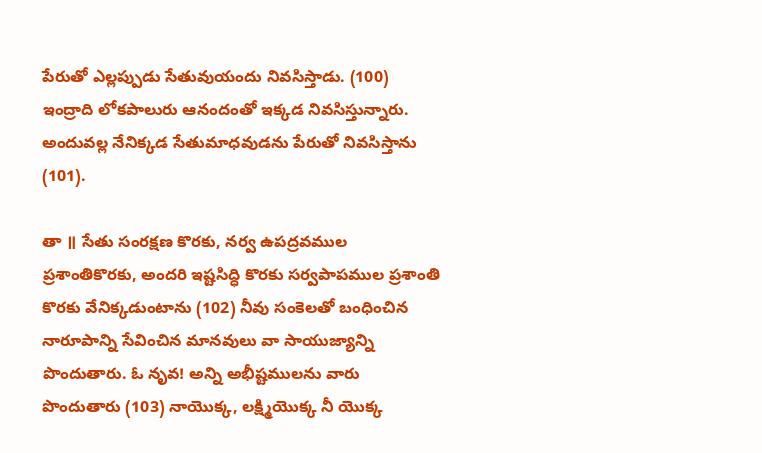పేరుతో ఎల్లప్పుడు సేతువుయందు నివసిస్తాడు. (100) ఇంద్రాది లోకపాలురు ఆనందంతో ఇక్కడ నివసిస్తున్నారు. అందువల్ల నేనిక్కడ సేతుమాధవుడను పేరుతో నివసిస్తాను (101).

తా ॥ సేతు సంరక్షణ కొరకు, నర్వ ఉపద్రవముల ప్రశాంతికొరకు, అందరి ఇష్టసిద్ధి కొరకు సర్వపాపముల ప్రశాంతి కొరకు వేనిక్కడుంటాను (102) నీవు సంకెలతో బంధించిన నారూపాన్ని సేవించిన మానవులు వా సాయుజ్యాన్ని పొందుతారు. ఓ నృవ! అన్ని అభీష్టములను వారు పొందుతారు (103) నాయొక్క, లక్ష్మియొక్క నీ యొక్క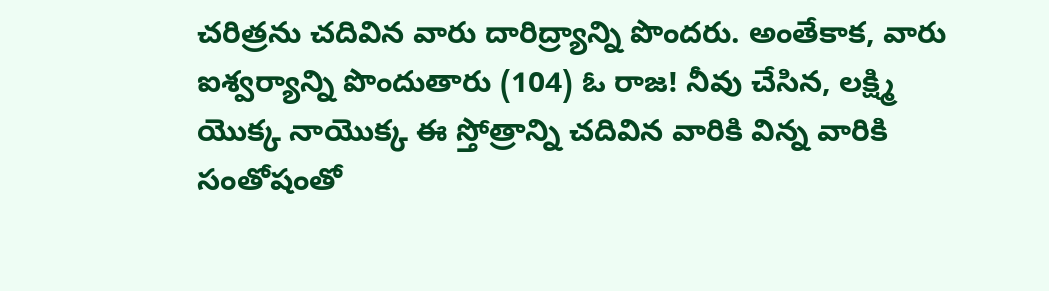చరిత్రను చదివిన వారు దారిద్ర్యాన్ని పొందరు. అంతేకాక, వారు ఐశ్వర్యాన్ని పొందుతారు (104) ఓ రాజ! నీవు చేసిన, లక్ష్మి యొక్క నాయొక్క ఈ స్తోత్రాన్ని చదివిన వారికి విన్న వారికి సంతోషంతో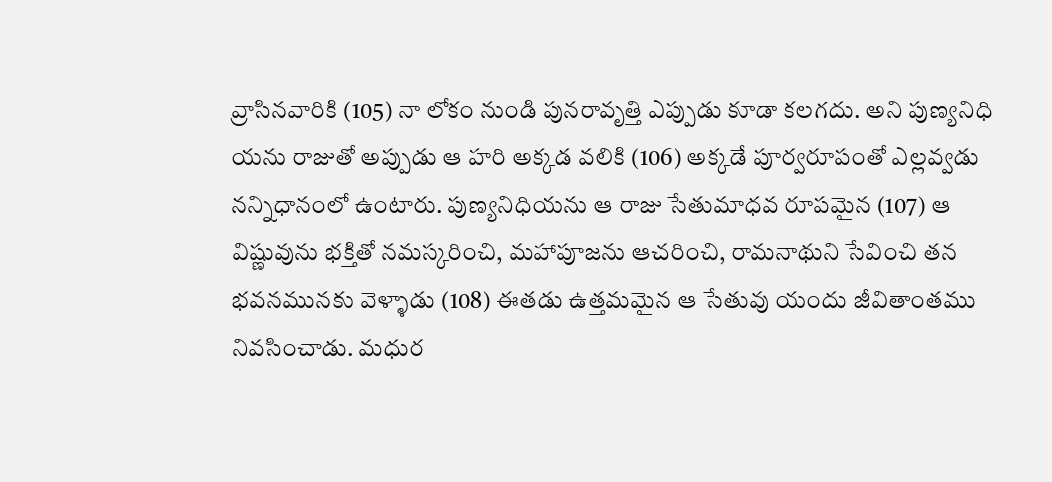వ్రాసినవారికి (105) నా లోకం నుండి పునరావృత్తి ఎప్పుడు కూడా కలగదు. అని పుణ్యనిధి యను రాజుతో అప్పుడు ఆ హరి అక్కడ వలికి (106) అక్కడే పూర్వరూపంతో ఎల్లవ్వడు నన్నిధానంలో ఉంటారు. పుణ్యనిధియను ఆ రాజు సేతుమాధవ రూపమైన (107) ఆ విష్ణువును భక్తితో నమస్కరించి, మహాపూజను ఆచరించి, రామనాథుని సేవించి తన భవనమునకు వెళ్ళాడు (108) ఈతడు ఉత్తమమైన ఆ సేతువు యందు జీవితాంతము నివసించాడు. మధుర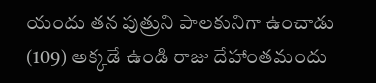యందు తన పుత్రుని పాలకునిగా ఉంచాడు (109) అక్కడే ఉండి రాజు దేహాంతమందు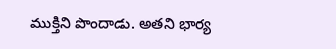ముక్తిని పొందాడు. అతని భార్య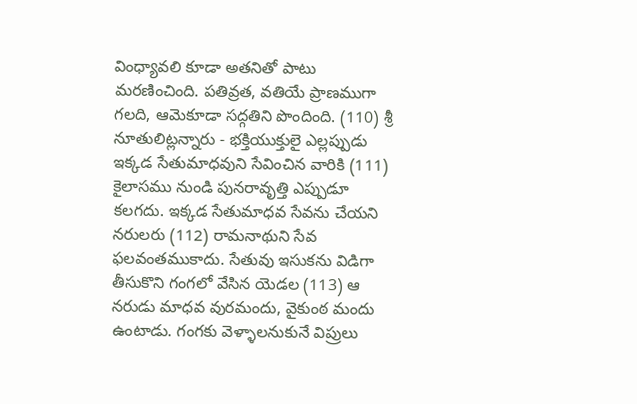వింధ్యావలి కూడా అతనితో పాటు మరణించింది. పతివ్రత, వతియే ప్రాణముగా గలది, ఆమెకూడా సద్గతిని పొందింది. (110) శ్రీ నూతులిట్లన్నారు - భక్తియుక్తులై ఎల్లప్పుడు ఇక్కడ సేతుమాధవుని సేవించిన వారికి (111) కైలాసము నుండి పునరావృత్తి ఎప్పుడూ కలగదు. ఇక్కడ సేతుమాధవ సేవను చేయని నరులరు (112) రామనాథుని సేవ ఫలవంతముకాదు. సేతువు ఇసుకను విడిగా తీసుకొని గంగలో వేసిన యెడల (113) ఆ నరుడు మాధవ వురమందు, వైకుంఠ మందు ఉంటాడు. గంగకు వెళ్ళాలనుకునే విప్రులు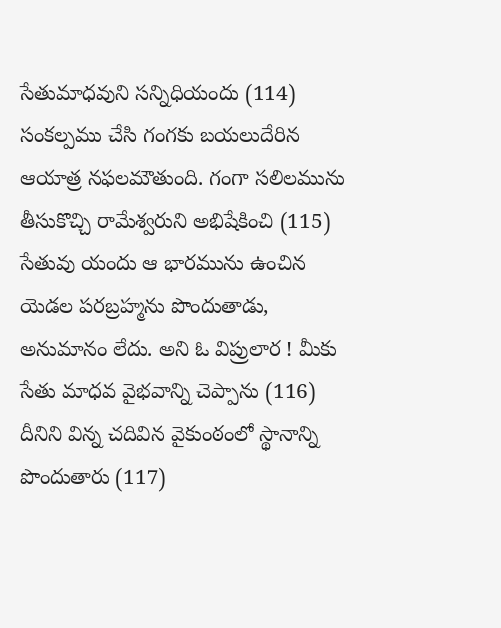సేతుమాధవుని సన్నిధియందు (114) సంకల్పము చేసి గంగకు బయలుదేరిన ఆయాత్ర నఫలమౌతుంది. గంగా సలిలమును తీసుకొచ్చి రామేశ్వరుని అభిషేకించి (115) సేతువు యందు ఆ భారమును ఉంచిన యెడల పరబ్రహ్మను పొందుతాడు, అనుమానం లేదు. అని ఓ విప్రులార ! మీకు సేతు మాధవ వైభవాన్ని చెప్పాను (116) దీనిని విన్న చదివిన వైకుంఠంలో స్థానాన్ని పొందుతారు (117)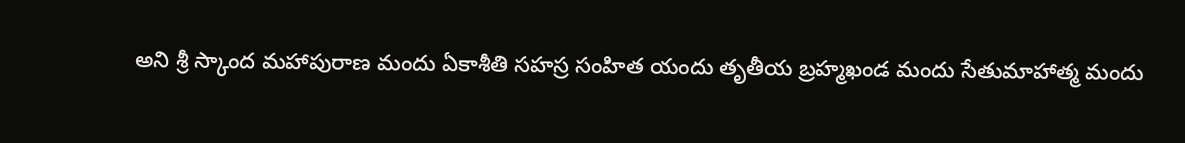అని శ్రీ స్కాంద మహాపురాణ మందు ఏకాశీతి సహస్ర సంహిత యందు తృతీయ బ్రహ్మఖండ మందు సేతుమాహాత్మ మందు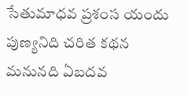సేతుమాధవ ప్రశంస యందు పుణ్యనిది చరిత కథన మనునది ఏబదవ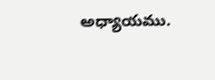అధ్యాయము.